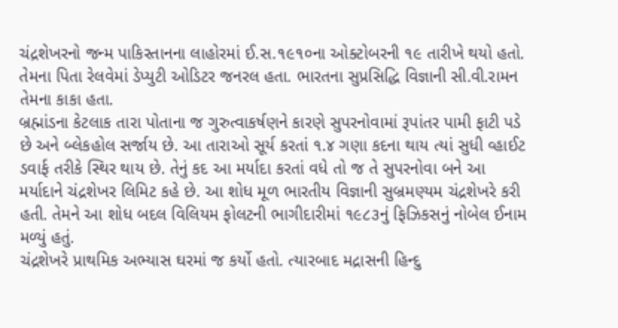ચંદ્રશેખરનો જન્મ પાકિસ્તાનના લાહોરમાં ઈ.સ.૧૯૧૦ના ઓક્ટોબરની ૧૯ તારીખે થયો હતો. તેમના પિતા રેલવેમાં ડેપ્યુટી ઓડિટર જનરલ હતા. ભારતના સુપ્રસિદ્ધિ વિજ્ઞાની સી.વી.રામન તેમના કાકા હતા.
બ્રહ્માંડના કેટલાક તારા પોતાના જ ગુરુત્વાકર્ષણને કારણે સુપરનોવામાં રૂપાંતર પામી ફાટી પડે છે અને બ્લેકહોલ સર્જાય છે. આ તારાઓ સૂર્ય કરતાં ૧.૪ ગણા કદના થાય ત્યાં સુધી વ્હાઈટ ડવાર્ફ તરીકે સ્થિર થાય છે. તેનું કદ આ મર્યાદા કરતાં વધે તો જ તે સુપરનોવા બને આ મર્યાદાને ચંદ્રશેખર લિમિટ કહે છે. આ શોધ મૂળ ભારતીય વિજ્ઞાની સુબ્રમણ્યમ ચંદ્રશેખરે કરી હતી. તેમને આ શોધ બદલ વિલિયમ ફોલટની ભાગીદારીમાં ૧૯૮૩નું ફિઝિકસનું નોબેલ ઈનામ મળ્યું હતું.
ચંદ્રશેખરે પ્રાથમિક અભ્યાસ ઘરમાં જ કર્યો હતો. ત્યારબાદ મદ્રાસની હિન્દુ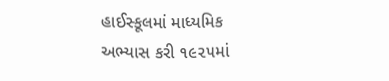હાઈસ્કૂલમાં માધ્યમિક અભ્યાસ કરી ૧૯૨૫માં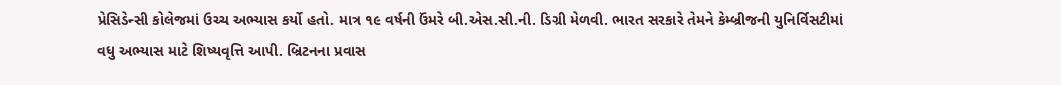પ્રેસિડેન્સી કોલેજમાં ઉચ્ચ અભ્યાસ કર્યો હતો. માત્ર ૧૯ વર્ષની ઉંમરે બી.એસ.સી.ની. ડિગ્રી મેળવી. ભારત સરકારે તેમને કેમ્બ્રીજની યુનિર્વિસટીમાં વધુ અભ્યાસ માટે શિષ્યવૃત્તિ આપી. બ્રિટનના પ્રવાસ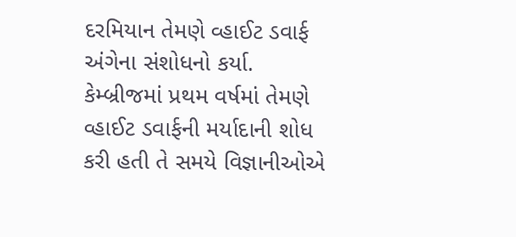દરમિયાન તેમણે વ્હાઈટ ડવાર્ફ અંગેના સંશોધનો કર્યા. કેમ્બ્રીજમાં પ્રથમ વર્ષમાં તેમણે વ્હાઈટ ડવાર્ફની મર્યાદાની શોધ કરી હતી તે સમયે વિજ્ઞાનીઓએ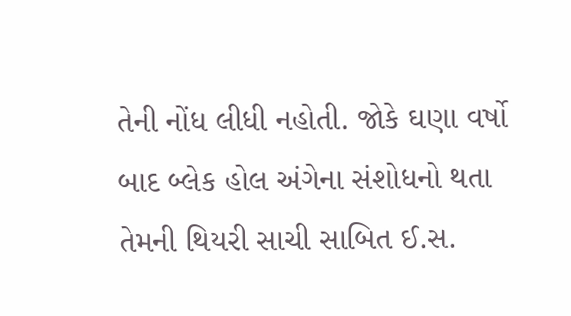તેની નોંધ લીધી નહોતી. જોકે ઘણા વર્ષો બાદ બ્લેક હોલ અંગેના સંશોધનો થતા તેમની થિયરી સાચી સાબિત ઈ.સ.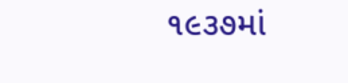૧૯૩૭માં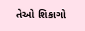તેઓ શિકાગો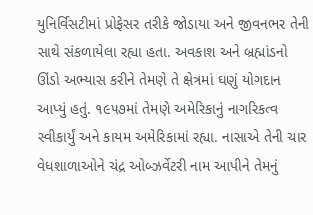યુનિર્વિસટીમાં પ્રોફેસર તરીકે જોડાયા અને જીવનભર તેની સાથે સંકળાયેલા રહ્યા હતા. અવકાશ અને બ્રહ્માંડનો ઊંડો અભ્યાસ કરીને તેમણે તે ક્ષેત્રમાં ઘણું યોગદાન આપ્યું હતું. ૧૯૫૭માં તેમણે અમેરિકાનું નાગરિકત્વ સ્વીકાર્યું અને કાયમ અમેરિકામાં રહ્યા. નાસાએ તેની ચાર વેધશાળાઓને ચંદ્ર ઓબ્ઝર્વેટરી નામ આપીને તેમનું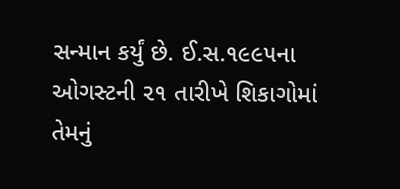સન્માન કર્યું છે. ઈ.સ.૧૯૯૫ના ઓગસ્ટની ૨૧ તારીખે શિકાગોમાં તેમનું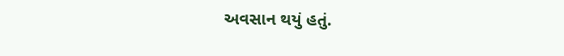અવસાન થયું હતું.